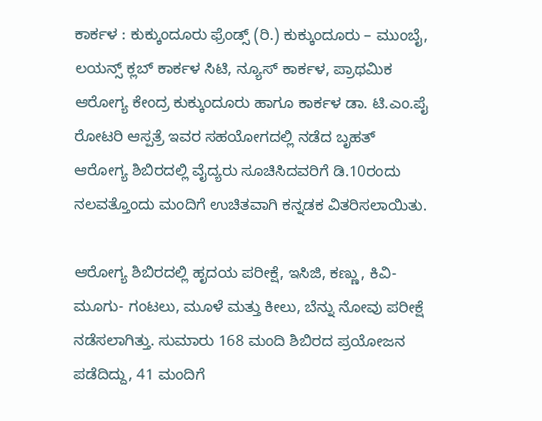ಕಾರ್ಕಳ : ಕುಕ್ಕುಂದೂರು ಫ್ರೆಂಡ್ಸ್ (ರಿ.) ಕುಕ್ಕುಂದೂರು – ಮುಂಬೈ, ಲಯನ್ಸ್ ಕ್ಲಬ್ ಕಾರ್ಕಳ ಸಿಟಿ, ನ್ಯೂಸ್ ಕಾರ್ಕಳ, ಪ್ರಾಥಮಿಕ ಆರೋಗ್ಯ ಕೇಂದ್ರ ಕುಕ್ಕುಂದೂರು ಹಾಗೂ ಕಾರ್ಕಳ ಡಾ. ಟಿ.ಎಂ.ಪೈ ರೋಟರಿ ಆಸ್ಪತ್ರೆ ಇವರ ಸಹಯೋಗದಲ್ಲಿ ನಡೆದ ಬೃಹತ್ ಆರೋಗ್ಯ ಶಿಬಿರದಲ್ಲಿ ವೈದ್ಯರು ಸೂಚಿಸಿದವರಿಗೆ ಡಿ.10ರಂದು ನಲವತ್ತೊಂದು ಮಂದಿಗೆ ಉಚಿತವಾಗಿ ಕನ್ನಡಕ ವಿತರಿಸಲಾಯಿತು.

ಆರೋಗ್ಯ ಶಿಬಿರದಲ್ಲಿ ಹೃದಯ ಪರೀಕ್ಷೆ, ಇಸಿಜಿ, ಕಣ್ಣು, ಕಿವಿ-ಮೂಗು- ಗಂಟಲು, ಮೂಳೆ ಮತ್ತು ಕೀಲು, ಬೆನ್ನು ನೋವು ಪರೀಕ್ಷೆ ನಡೆಸಲಾಗಿತ್ತು. ಸುಮಾರು 168 ಮಂದಿ ಶಿಬಿರದ ಪ್ರಯೋಜನ ಪಡೆದಿದ್ದು, 41 ಮಂದಿಗೆ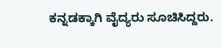ಕನ್ನಡಕ್ಕಾಗಿ ವೈದ್ಯರು ಸೂಚಿಸಿದ್ದರು.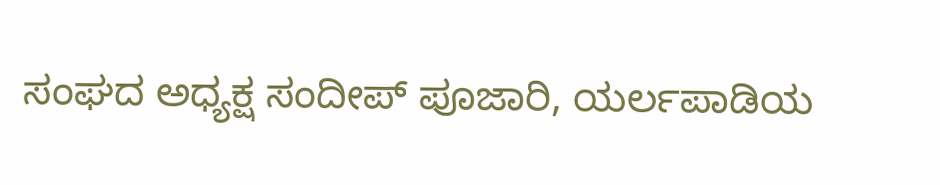ಸಂಘದ ಅಧ್ಯಕ್ಷ ಸಂದೀಪ್ ಪೂಜಾರಿ, ಯರ್ಲಪಾಡಿಯ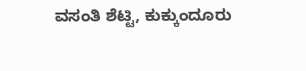ವಸಂತಿ ಶೆಟ್ಟಿ, ಕುಕ್ಕುಂದೂರು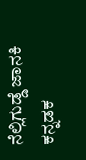ನೆಲ್ಲಿಗುಡ್ಡೆ ಜಾನಕಿ ಕನ್ನಡಕ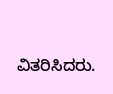ವಿತರಿಸಿದರು.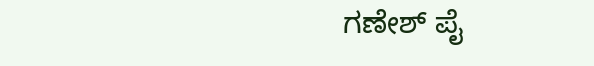ಗಣೇಶ್ ಪೈ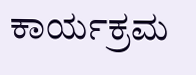ಕಾರ್ಯಕ್ರಮ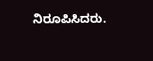ನಿರೂಪಿಸಿದರು.